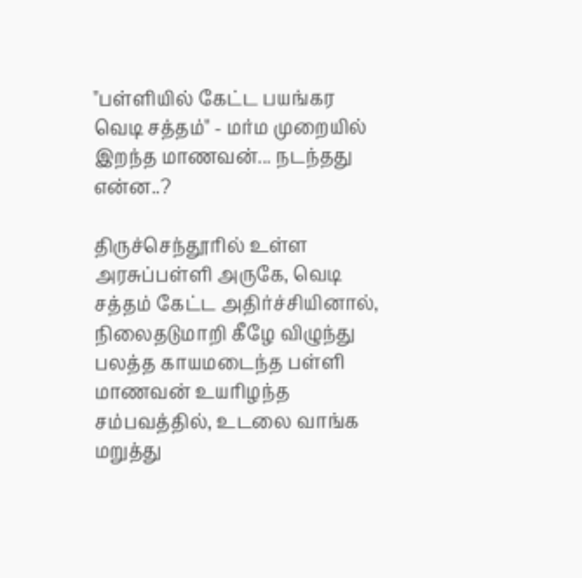"பள்ளியில் கேட்ட பயங்கர வெடி சத்தம்" - மர்ம முறையில் இறந்த மாணவன்... நடந்தது என்ன..?

திருச்செந்தூரில் உள்ள அரசுப்பள்ளி அருகே, வெடி சத்தம் கேட்ட அதிர்ச்சியினால், நிலைதடுமாறி கீழே விழுந்து பலத்த காயமடைந்த பள்ளி மாணவன் உயரிழந்த சம்பவத்தில், உடலை வாங்க மறுத்து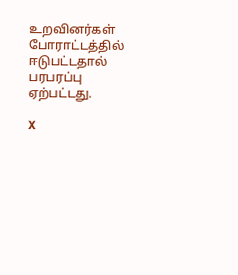உறவினர்கள் போராட்டத்தில் ஈடுபட்டதால் பரபரப்பு ஏற்பட்டது.

X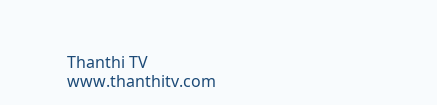Thanthi TV
www.thanthitv.com